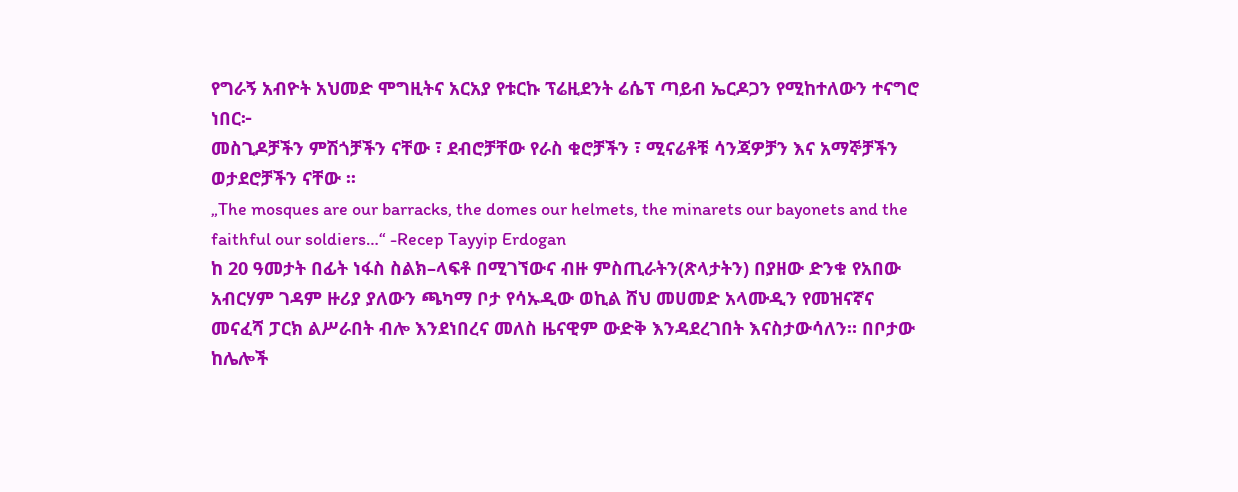የግራኝ አብዮት አህመድ ሞግዚትና አርአያ የቱርኩ ፕሬዚደንት ሬሴፕ ጣይብ ኤርዶጋን የሚከተለውን ተናግሮ ነበር፦
መስጊዶቻችን ምሽጎቻችን ናቸው ፣ ደብሮቻቸው የራስ ቁሮቻችን ፣ ሚናሬቶቹ ሳንጃዎቻን እና አማኞቻችን ወታደሮቻችን ናቸው ፡፡
„The mosques are our barracks, the domes our helmets, the minarets our bayonets and the faithful our soldiers…“ -Recep Tayyip Erdogan
ከ 20 ዓመታት በፊት ነፋስ ስልክ–ላፍቶ በሚገኘውና ብዙ ምስጢራትን(ጽላታትን) በያዘው ድንቁ የአበው አብርሃም ገዳም ዙሪያ ያለውን ጫካማ ቦታ የሳኡዲው ወኪል ሸህ መሀመድ አላሙዲን የመዝናኛና መናፈሻ ፓርክ ልሥራበት ብሎ እንደነበረና መለስ ዜናዊም ውድቅ እንዳደረገበት እናስታውሳለን። በቦታው ከሌሎች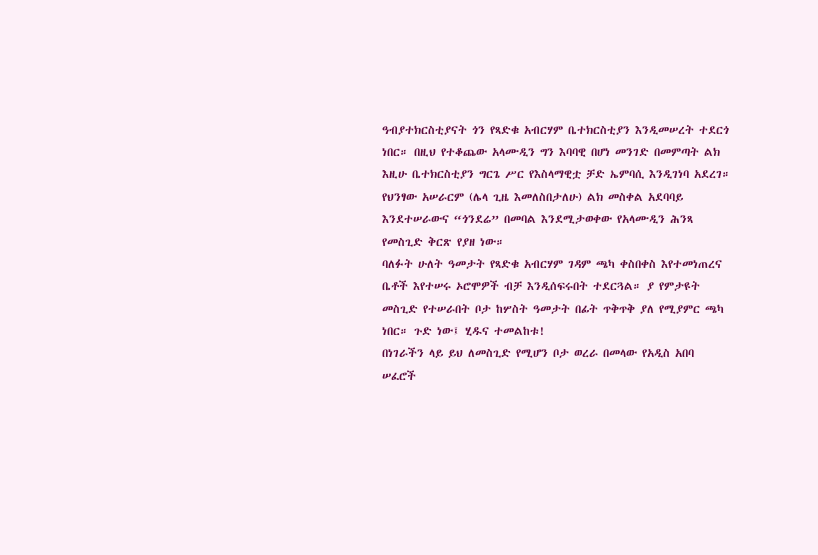ዓብያተክርስቲያናት ጎን የጻድቁ አብርሃም ቤተክርስቲያን እንዲመሠረት ተደርጎ ነበር። በዚህ የተቆጨው አላሙዲን ግን እባባዊ በሆነ መንገድ በመምጣት ልክ እዚሁ ቤተክርስቲያን ግርጌ ሥር የእስላማዊቷ ቻድ ኤምባሲ እንዲገነባ አደረገ። የህንፃው አሠራርም (ሌላ ጊዜ እመለስበታለሁ) ልክ መስቀል አደባባይ እንደተሠራውና “ጎንደሬ” በመባል እንደሚታወቀው የአላሙዲን ሕንጻ የመስጊድ ቅርጽ የያዘ ነው።
ባለፉት ሁለት ዓመታት የጻድቁ አብርሃም ገዳም ጫካ ቀስበቀስ እየተመነጠረና ቤቶች እየተሠሩ ኦሮሞዎች ብቻ እንዲሰፍሩበት ተደርጓል። ያ የምታዩት መስጊድ የተሠራበት ቦታ ከሦስት ዓመታት በፊት ጥቅጥቅ ያለ የሚያምር ጫካ ነበር። ጉድ ነው፤ ሂዱና ተመልከቱ!
በነገራችን ላይ ይህ ለመስጊድ የሚሆን ቦታ ወረራ በመላው የአዲስ አበባ ሠፈሮች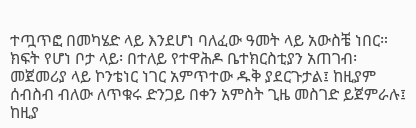ተጧጥፎ በመካሄድ ላይ እንደሆነ ባለፈው ዓመት ላይ አውስቼ ነበር። ክፍት የሆነ ቦታ ላይ፡ በተለይ የተዋሕዶ ቤተክርስቲያን አጠገብ፡ መጀመሪያ ላይ ኮንቴነር ነገር አምጥተው ዱቅ ያደርጉታል፤ ከዚያም ሰብስብ ብለው ለጥቁሩ ድንጋይ በቀን አምስት ጊዜ መስገድ ይጀምራሉ፤ ከዚያ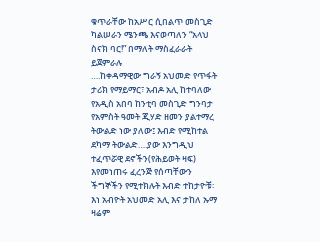ቁጥራቸው ከአሥር ሲበልጥ መስጊድ ካልሠራን ሜንጫ እናወጣለን “አላህ ስናክ ባር!” በማለት ማስፈራራት ይጀምራሉ
….ከቀዳማዊው ግራኝ አህመድ የጥፋት ታሪክ የማይማር፣ አብዶ አሊ ከተባለው የአዲስ አበባ ከንቲባ መስጊድ ግንባታ የአምስት ዓመት ጂሃድ ዘመን ያልተማረ ትውልድ ነው ያለው፤ እብድ የሚከተል ደካማ ትውልድ….ያው እንግዲህ ተፈጥሯዊ ደኖችን(የሕይወት ዛፍ) እየመነጠሩ ፈረንጅ የሰጣቸውን ችግኞችን የሚተክሉት እብድ ተከታዮቹ፡ እነ አብዮት አህመድ አሊ እና ታከለ ኡማ ዛሬም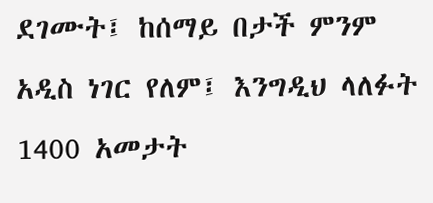ደገሙት፤ ከሰማይ በታች ምንም አዲስ ነገር የለም፤ እንግዲህ ላለፉት 1400 አመታት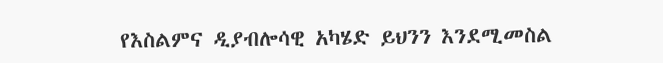የእስልምና ዲያብሎሳዊ አካሄድ ይህንን እንደሚመስል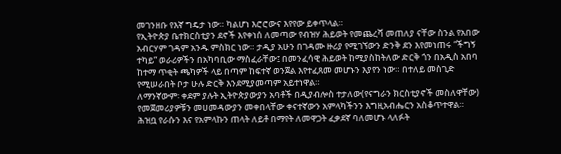መገንዘቡ የእኛ ግዴታ ነው። ካልሆነ እሮሮውና እየየው ይቀጥላል።
የኢትዮጵያ ቤተክርስቲያን ደኖች እየቀነሰ ለመጣው የብዝሃ ሕይወት የመጨረሻ መጠለያ ናቸው ስንል የአበው አብርሃም ገዳም አንዱ ምስክር ነው። ታዲያ አሁን በገዳሙ ዙሪያ የሚገኘውን ድንቅ ደን እየመነጠሩ “ችግኝ ተካይ” ወራሪዎችን በአካባቢው ማስፈራቸው፤ በመንፈሳዊ ሕይወት ከሚያስከትለው ድርቅ ጎን በአዲስ አበባ ከተማ ጥቂት ጫካዎች ላይ በጣም ከፍተኛ ወንጀል እየተፈጸመ መሆኑን እያየን ነው። በተለይ መስጊድ የሚሠራበት ቦታ ሁሉ ድርቅ እንደሚያመጣም አይተነዋል።
ለማንኛውም፡ ቀደም ያሉት ኢትዮጵያውያን አባቶች በዲያብሎስ ተታለው(የናግራን ክርስቲያኖች መስለዋቸው) የመጀመሪያዎቹን መሀመዳውያን መቀበላቸው ቀናተኛውን አምላካችንን እግዚአብሔርን አስቆጥተዋል። ሕዝቧ የራሱን እና የአምላኩን ጠላት ለይቶ በማየት ለመዋጋት ፈቃደኛ ባለመሆኑ ላለፉት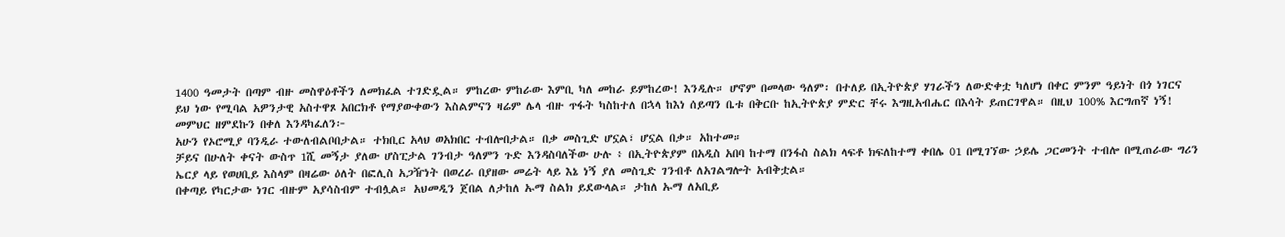1400 ዓመታት በጣም ብዙ መስዋዕቶችን ለመክፈል ተገድዷል። ምከረው ምከራው እምቢ ካለ መከራ ይምከረው! እንዲሉ። ሆኖም በመላው ዓለም፡ በተለይ በኢትዮጵያ ሃገራችን ለውድቀቷ ካለሆነ በቀር ምንም ዓይነት በጎ ነገርና ይህ ነው የሚባል አዎንታዊ አስተዋጾ አበርክቶ የማያውቀውን እስልምናን ዛሬም ሌላ ብዙ ጥፋት ካስከተለ በኋላ ከእነ ሰይጣን ቤቱ በቅርቡ ከኢትዮጵያ ምድር ቸሩ እግዚአብሔር በእሳት ይጠርገዋል። በዚህ 100% እርግጠኛ ነኝ!
መምህር ዘምደኩን በቀለ እንዳካፈለን፦
አሁን የኦሮሚያ ባንዲራ ተውለብልቦበታል። ተክቢር አላህ ወአክበር ተብሎበታል። በቃ መስጊድ ሆኗል፣ ሆኗል በቃ። አከተመ።
ቻይና በሁለት ቀናት ውስጥ 1ሺ መኝታ ያለው ሆስፒታል ገንብታ ዓለምን ጉድ እንዳስባለችው ሁሉ ፥ በኢትዮጵያም በአዲስ አበባ ከተማ በንፋስ ስልክ ላፍቶ ክፍለከተማ ቀበሌ 01 በሚገኘው ኃይሌ ጋርመንት ተብሎ በሚጠራው ግሪን ኤርያ ላይ የወሀቢይ እስላም በዛሬው ዕለት በፎሊስ አጋዥነት በወረራ በያዘው መሬት ላይ እኔ ነኝ ያለ መስጊድ ገንብቶ ለአገልግሎት አብቅቷል።
በቀጣይ የካርታው ነገር ብዙም አያሳስብም ተብሏል። አህመዲን ጀበል ለታከለ ኡማ ስልክ ይደውላል። ታከለ ኡማ ለአቢይ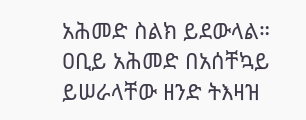አሕመድ ስልክ ይደውላል። ዐቢይ አሕመድ በአሰቸኳይ ይሠራላቸው ዘንድ ትእዛዝ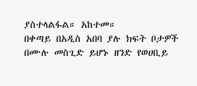ያስተላልፋል። አከተመ።
በቀጣይ በአዲስ አበባ ያሉ ክፍት ቦታዎች በሙሉ መስጊድ ይሆኑ ዘንድ የወሀቢይ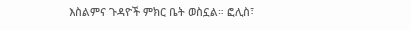እስልምና ጉዳዮች ምክር ቤት ወስኗል። ፎሊስ፣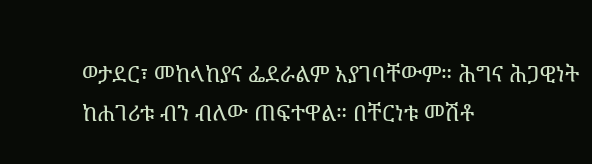ወታደር፣ መከላከያና ፌደራልም አያገባቸውም። ሕግና ሕጋዊነት ከሐገሪቱ ብን ብለው ጠፍተዋል። በቸርነቱ መሽቶ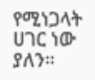የሚነጋላት ሀገር ነው ያለን።